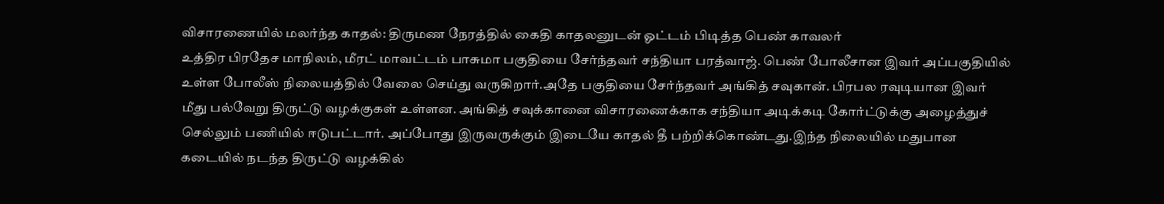விசாரணையில் மலர்ந்த காதல்: திருமண நேரத்தில் கைதி காதலனுடன் ஓட்டம் பிடித்த பெண் காவலர்
உத்திர பிரதேச மாநிலம், மீரட் மாவட்டம் பாசுமா பகுதியை சேர்ந்தவர் சந்தியா பரத்வாஜ். பெண் போலீசான இவர் அப்பகுதியில் உள்ள போலீஸ் நிலையத்தில் வேலை செய்து வருகிறார்.அதே பகுதியை சேர்ந்தவர் அங்கித் சவுகான். பிரபல ரவுடியான இவர் மீது பல்வேறு திருட்டு வழக்குகள் உள்ளன. அங்கித் சவுக்கானை விசாரணைக்காக சந்தியா அடிக்கடி கோர்ட்டுக்கு அழைத்துச் செல்லும் பணியில் ஈடுபட்டார். அப்போது இருவருக்கும் இடையே காதல் தீ பற்றிக்கொண்டது.இந்த நிலையில் மதுபான கடையில் நடந்த திருட்டு வழக்கில்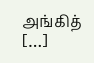அங்கித் […]